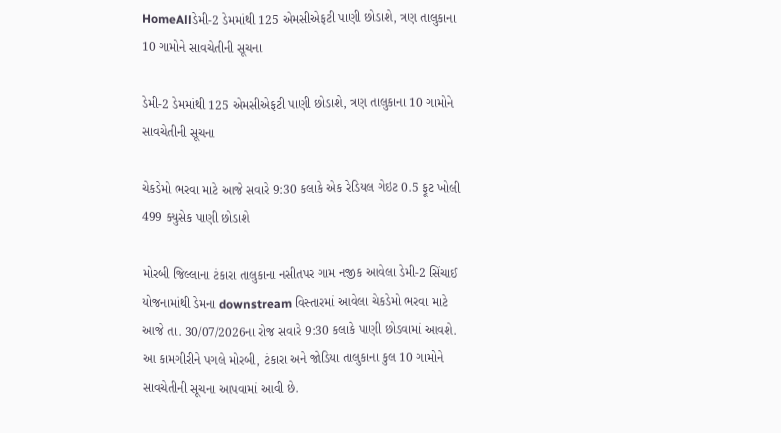HomeAllડેમી-2 ડેમમાંથી 125 એમસીએફટી પાણી છોડાશે, ત્રણ તાલુકાના 10 ગામોને સાવચેતીની સૂચના

ડેમી-2 ડેમમાંથી 125 એમસીએફટી પાણી છોડાશે, ત્રણ તાલુકાના 10 ગામોને સાવચેતીની સૂચના

ચેકડેમો ભરવા માટે આજે સવારે 9:30 કલાકે એક રેડિયલ ગેઇટ 0.5 ફૂટ ખોલી 499 ક્યુસેક પાણી છોડાશે

મોરબી જિલ્લાના ટંકારા તાલુકાના નસીતપર ગામ નજીક આવેલા ડેમી-2 સિંચાઈ યોજનામાંથી ડેમના downstream વિસ્તારમાં આવેલા ચેકડેમો ભરવા માટે આજે તા. 30/07/2026ના રોજ સવારે 9:30 કલાકે પાણી છોડવામાં આવશે. આ કામગીરીને પગલે મોરબી, ટંકારા અને જોડિયા તાલુકાના કુલ 10 ગામોને સાવચેતીની સૂચના આપવામાં આવી છે.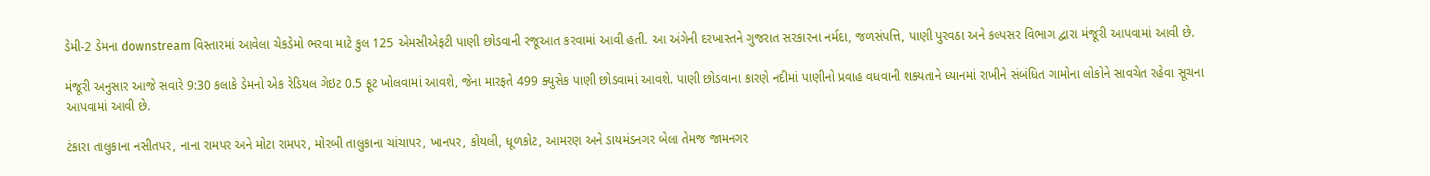ડેમી-2 ડેમના downstream વિસ્તારમાં આવેલા ચેકડેમો ભરવા માટે કુલ 125 એમસીએફટી પાણી છોડવાની રજૂઆત કરવામાં આવી હતી. આ અંગેની દરખાસ્તને ગુજરાત સરકારના નર્મદા, જળસંપત્તિ, પાણી પુરવઠા અને કલ્પસર વિભાગ દ્વારા મંજૂરી આપવામાં આવી છે.

મંજૂરી અનુસાર આજે સવારે 9:30 કલાકે ડેમનો એક રેડિયલ ગેઇટ 0.5 ફૂટ ખોલવામાં આવશે, જેના મારફતે 499 ક્યુસેક પાણી છોડવામાં આવશે. પાણી છોડવાના કારણે નદીમાં પાણીનો પ્રવાહ વધવાની શક્યતાને ધ્યાનમાં રાખીને સંબંધિત ગામોના લોકોને સાવચેત રહેવા સૂચના આપવામાં આવી છે.

ટંકારા તાલુકાના નસીતપર, નાના રામપર અને મોટા રામપર, મોરબી તાલુકાના ચાંચાપર, ખાનપર, કોયલી, ધૂળકોટ, આમરણ અને ડાયમંડનગર બેલા તેમજ જામનગર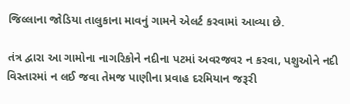જિલ્લાના જોડિયા તાલુકાના માવનું ગામને એલર્ટ કરવામાં આવ્યા છે.

તંત્ર દ્વારા આ ગામોના નાગરિકોને નદીના પટમાં અવરજવર ન કરવા, પશુઓને નદી વિસ્તારમાં ન લઈ જવા તેમજ પાણીના પ્રવાહ દરમિયાન જરૂરી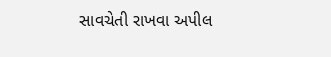સાવચેતી રાખવા અપીલ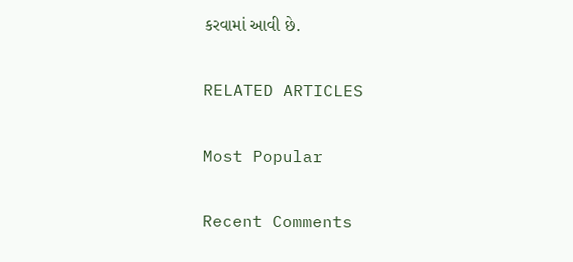કરવામાં આવી છે.

RELATED ARTICLES

Most Popular

Recent Comments